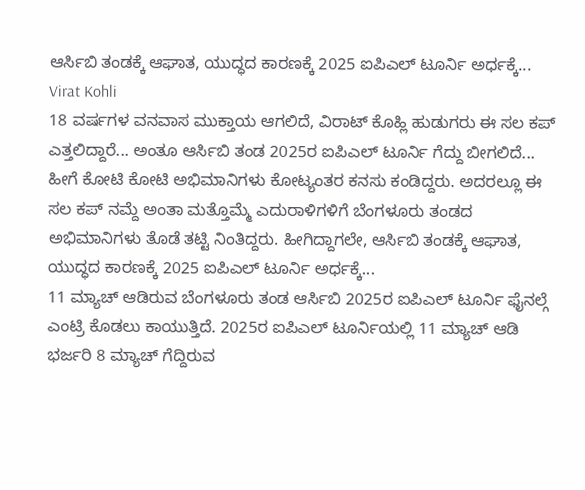ಆರ್ಸಿಬಿ ತಂಡಕ್ಕೆ ಆಘಾತ, ಯುದ್ಧದ ಕಾರಣಕ್ಕೆ 2025 ಐಪಿಎಲ್ ಟೂರ್ನಿ ಅರ್ಧಕ್ಕೆ... Virat Kohli
18 ವರ್ಷಗಳ ವನವಾಸ ಮುಕ್ತಾಯ ಆಗಲಿದೆ, ವಿರಾಟ್ ಕೊಹ್ಲಿ ಹುಡುಗರು ಈ ಸಲ ಕಪ್ ಎತ್ತಲಿದ್ದಾರೆ... ಅಂತೂ ಆರ್ಸಿಬಿ ತಂಡ 2025ರ ಐಪಿಎಲ್ ಟೂರ್ನಿ ಗೆದ್ದು ಬೀಗಲಿದೆ... ಹೀಗೆ ಕೋಟಿ ಕೋಟಿ ಅಭಿಮಾನಿಗಳು ಕೋಟ್ಯಂತರ ಕನಸು ಕಂಡಿದ್ದರು. ಅದರಲ್ಲೂ ಈ ಸಲ ಕಪ್ ನಮ್ದೆ ಅಂತಾ ಮತ್ತೊಮ್ಮೆ ಎದುರಾಳಿಗಳಿಗೆ ಬೆಂಗಳೂರು ತಂಡದ ಅಭಿಮಾನಿಗಳು ತೊಡೆ ತಟ್ಟಿ ನಿಂತಿದ್ದರು. ಹೀಗಿದ್ದಾಗಲೇ, ಆರ್ಸಿಬಿ ತಂಡಕ್ಕೆ ಆಘಾತ, ಯುದ್ಧದ ಕಾರಣಕ್ಕೆ 2025 ಐಪಿಎಲ್ ಟೂರ್ನಿ ಅರ್ಧಕ್ಕೆ...
11 ಮ್ಯಾಚ್ ಆಡಿರುವ ಬೆಂಗಳೂರು ತಂಡ ಆರ್ಸಿಬಿ 2025ರ ಐಪಿಎಲ್ ಟೂರ್ನಿ ಫೈನಲ್ಗೆ ಎಂಟ್ರಿ ಕೊಡಲು ಕಾಯುತ್ತಿದೆ. 2025ರ ಐಪಿಎಲ್ ಟೂರ್ನಿಯಲ್ಲಿ 11 ಮ್ಯಾಚ್ ಆಡಿ ಭರ್ಜರಿ 8 ಮ್ಯಾಚ್ ಗೆದ್ದಿರುವ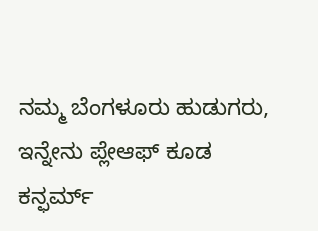ನಮ್ಮ ಬೆಂಗಳೂರು ಹುಡುಗರು, ಇನ್ನೇನು ಪ್ಲೇಆಫ್ ಕೂಡ ಕನ್ಫರ್ಮ್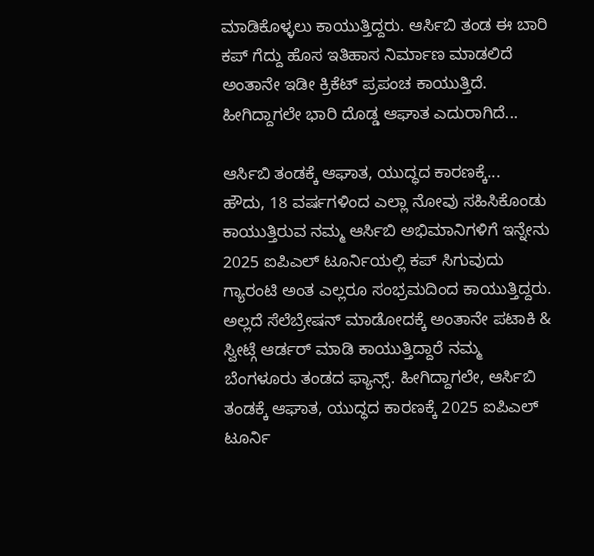ಮಾಡಿಕೊಳ್ಳಲು ಕಾಯುತ್ತಿದ್ದರು. ಆರ್ಸಿಬಿ ತಂಡ ಈ ಬಾರಿ ಕಪ್ ಗೆದ್ದು ಹೊಸ ಇತಿಹಾಸ ನಿರ್ಮಾಣ ಮಾಡಲಿದೆ ಅಂತಾನೇ ಇಡೀ ಕ್ರಿಕೆಟ್ ಪ್ರಪಂಚ ಕಾಯುತ್ತಿದೆ. ಹೀಗಿದ್ದಾಗಲೇ ಭಾರಿ ದೊಡ್ಡ ಆಘಾತ ಎದುರಾಗಿದೆ...

ಆರ್ಸಿಬಿ ತಂಡಕ್ಕೆ ಆಘಾತ, ಯುದ್ಧದ ಕಾರಣಕ್ಕೆ...
ಹೌದು, 18 ವರ್ಷಗಳಿಂದ ಎಲ್ಲಾ ನೋವು ಸಹಿಸಿಕೊಂಡು ಕಾಯುತ್ತಿರುವ ನಮ್ಮ ಆರ್ಸಿಬಿ ಅಭಿಮಾನಿಗಳಿಗೆ ಇನ್ನೇನು 2025 ಐಪಿಎಲ್ ಟೂರ್ನಿಯಲ್ಲಿ ಕಪ್ ಸಿಗುವುದು ಗ್ಯಾರಂಟಿ ಅಂತ ಎಲ್ಲರೂ ಸಂಭ್ರಮದಿಂದ ಕಾಯುತ್ತಿದ್ದರು. ಅಲ್ಲದೆ ಸೆಲೆಬ್ರೇಷನ್ ಮಾಡೋದಕ್ಕೆ ಅಂತಾನೇ ಪಟಾಕಿ & ಸ್ವೀಟ್ಗೆ ಆರ್ಡರ್ ಮಾಡಿ ಕಾಯುತ್ತಿದ್ದಾರೆ ನಮ್ಮ ಬೆಂಗಳೂರು ತಂಡದ ಫ್ಯಾನ್ಸ್. ಹೀಗಿದ್ದಾಗಲೇ, ಆರ್ಸಿಬಿ ತಂಡಕ್ಕೆ ಆಘಾತ, ಯುದ್ಧದ ಕಾರಣಕ್ಕೆ 2025 ಐಪಿಎಲ್ ಟೂರ್ನಿ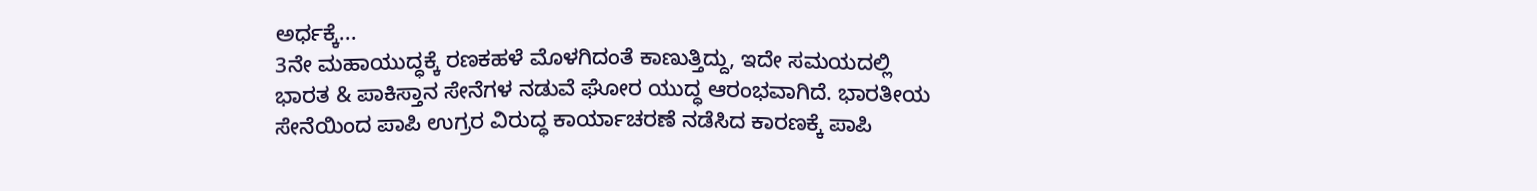ಅರ್ಧಕ್ಕೆ...
3ನೇ ಮಹಾಯುದ್ಧಕ್ಕೆ ರಣಕಹಳೆ ಮೊಳಗಿದಂತೆ ಕಾಣುತ್ತಿದ್ದು, ಇದೇ ಸಮಯದಲ್ಲಿ ಭಾರತ & ಪಾಕಿಸ್ತಾನ ಸೇನೆಗಳ ನಡುವೆ ಘೋರ ಯುದ್ಧ ಆರಂಭವಾಗಿದೆ. ಭಾರತೀಯ ಸೇನೆಯಿಂದ ಪಾಪಿ ಉಗ್ರರ ವಿರುದ್ಧ ಕಾರ್ಯಾಚರಣೆ ನಡೆಸಿದ ಕಾರಣಕ್ಕೆ ಪಾಪಿ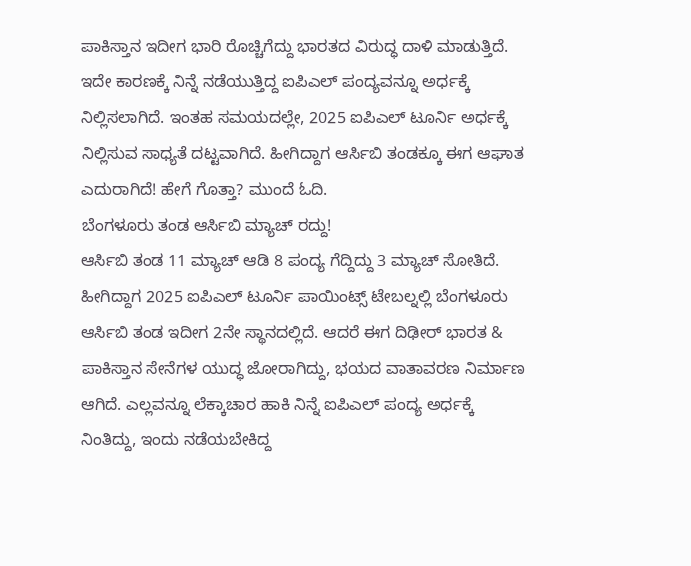ಪಾಕಿಸ್ತಾನ ಇದೀಗ ಭಾರಿ ರೊಚ್ಚಿಗೆದ್ದು ಭಾರತದ ವಿರುದ್ಧ ದಾಳಿ ಮಾಡುತ್ತಿದೆ. ಇದೇ ಕಾರಣಕ್ಕೆ ನಿನ್ನೆ ನಡೆಯುತ್ತಿದ್ದ ಐಪಿಎಲ್ ಪಂದ್ಯವನ್ನೂ ಅರ್ಧಕ್ಕೆ ನಿಲ್ಲಿಸಲಾಗಿದೆ. ಇಂತಹ ಸಮಯದಲ್ಲೇ, 2025 ಐಪಿಎಲ್ ಟೂರ್ನಿ ಅರ್ಧಕ್ಕೆ ನಿಲ್ಲಿಸುವ ಸಾಧ್ಯತೆ ದಟ್ಟವಾಗಿದೆ. ಹೀಗಿದ್ದಾಗ ಆರ್ಸಿಬಿ ತಂಡಕ್ಕೂ ಈಗ ಆಘಾತ ಎದುರಾಗಿದೆ! ಹೇಗೆ ಗೊತ್ತಾ? ಮುಂದೆ ಓದಿ.
ಬೆಂಗಳೂರು ತಂಡ ಆರ್ಸಿಬಿ ಮ್ಯಾಚ್ ರದ್ದು!
ಆರ್ಸಿಬಿ ತಂಡ 11 ಮ್ಯಾಚ್ ಆಡಿ 8 ಪಂದ್ಯ ಗೆದ್ದಿದ್ದು 3 ಮ್ಯಾಚ್ ಸೋತಿದೆ. ಹೀಗಿದ್ದಾಗ 2025 ಐಪಿಎಲ್ ಟೂರ್ನಿ ಪಾಯಿಂಟ್ಸ್ ಟೇಬಲ್ನಲ್ಲಿ ಬೆಂಗಳೂರು ಆರ್ಸಿಬಿ ತಂಡ ಇದೀಗ 2ನೇ ಸ್ಥಾನದಲ್ಲಿದೆ. ಆದರೆ ಈಗ ದಿಢೀರ್ ಭಾರತ & ಪಾಕಿಸ್ತಾನ ಸೇನೆಗಳ ಯುದ್ಧ ಜೋರಾಗಿದ್ದು, ಭಯದ ವಾತಾವರಣ ನಿರ್ಮಾಣ ಆಗಿದೆ. ಎಲ್ಲವನ್ನೂ ಲೆಕ್ಕಾಚಾರ ಹಾಕಿ ನಿನ್ನೆ ಐಪಿಎಲ್ ಪಂದ್ಯ ಅರ್ಧಕ್ಕೆ ನಿಂತಿದ್ದು, ಇಂದು ನಡೆಯಬೇಕಿದ್ದ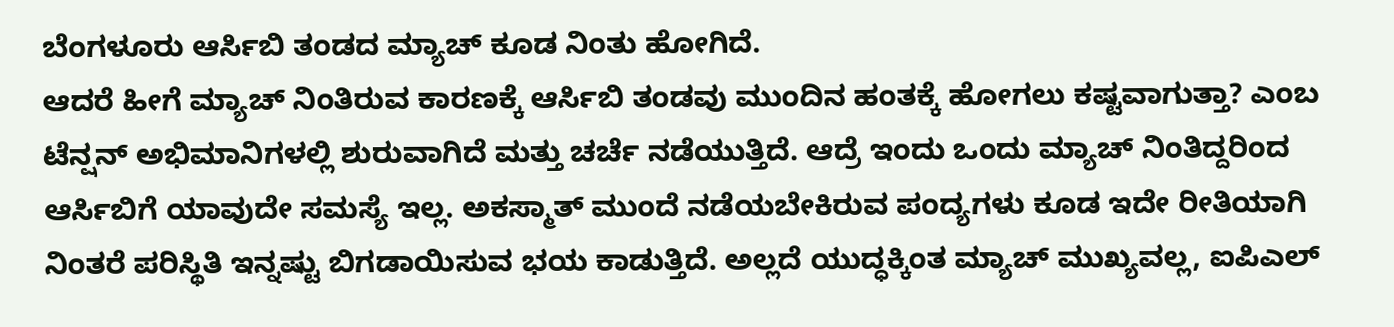ಬೆಂಗಳೂರು ಆರ್ಸಿಬಿ ತಂಡದ ಮ್ಯಾಚ್ ಕೂಡ ನಿಂತು ಹೋಗಿದೆ.
ಆದರೆ ಹೀಗೆ ಮ್ಯಾಚ್ ನಿಂತಿರುವ ಕಾರಣಕ್ಕೆ ಆರ್ಸಿಬಿ ತಂಡವು ಮುಂದಿನ ಹಂತಕ್ಕೆ ಹೋಗಲು ಕಷ್ಟವಾಗುತ್ತಾ? ಎಂಬ ಟೆನ್ಷನ್ ಅಭಿಮಾನಿಗಳಲ್ಲಿ ಶುರುವಾಗಿದೆ ಮತ್ತು ಚರ್ಚೆ ನಡೆಯುತ್ತಿದೆ. ಆದ್ರೆ ಇಂದು ಒಂದು ಮ್ಯಾಚ್ ನಿಂತಿದ್ದರಿಂದ ಆರ್ಸಿಬಿಗೆ ಯಾವುದೇ ಸಮಸ್ಯೆ ಇಲ್ಲ. ಅಕಸ್ಮಾತ್ ಮುಂದೆ ನಡೆಯಬೇಕಿರುವ ಪಂದ್ಯಗಳು ಕೂಡ ಇದೇ ರೀತಿಯಾಗಿ ನಿಂತರೆ ಪರಿಸ್ಥಿತಿ ಇನ್ನಷ್ಟು ಬಿಗಡಾಯಿಸುವ ಭಯ ಕಾಡುತ್ತಿದೆ. ಅಲ್ಲದೆ ಯುದ್ಧಕ್ಕಿಂತ ಮ್ಯಾಚ್ ಮುಖ್ಯವಲ್ಲ, ಐಪಿಎಲ್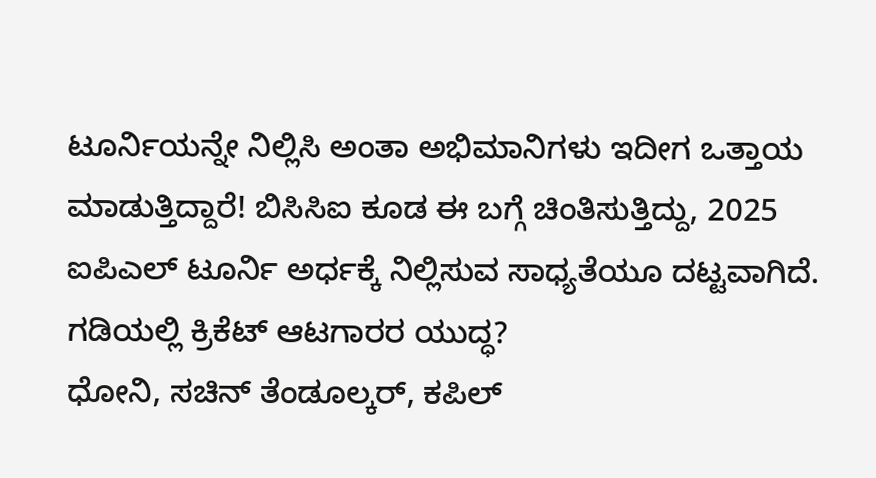ಟೂರ್ನಿಯನ್ನೇ ನಿಲ್ಲಿಸಿ ಅಂತಾ ಅಭಿಮಾನಿಗಳು ಇದೀಗ ಒತ್ತಾಯ ಮಾಡುತ್ತಿದ್ದಾರೆ! ಬಿಸಿಸಿಐ ಕೂಡ ಈ ಬಗ್ಗೆ ಚಿಂತಿಸುತ್ತಿದ್ದು, 2025 ಐಪಿಎಲ್ ಟೂರ್ನಿ ಅರ್ಧಕ್ಕೆ ನಿಲ್ಲಿಸುವ ಸಾಧ್ಯತೆಯೂ ದಟ್ಟವಾಗಿದೆ.
ಗಡಿಯಲ್ಲಿ ಕ್ರಿಕೆಟ್ ಆಟಗಾರರ ಯುದ್ಧ?
ಧೋನಿ, ಸಚಿನ್ ತೆಂಡೂಲ್ಕರ್, ಕಪಿಲ್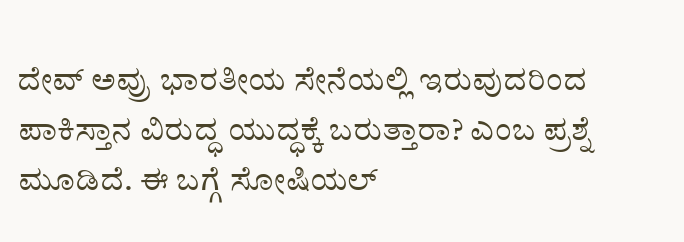ದೇವ್ ಅವ್ರು ಭಾರತೀಯ ಸೇನೆಯಲ್ಲಿ ಇರುವುದರಿಂದ ಪಾಕಿಸ್ತಾನ ವಿರುದ್ಧ ಯುದ್ಧಕ್ಕೆ ಬರುತ್ತಾರಾ? ಎಂಬ ಪ್ರಶ್ನೆ ಮೂಡಿದೆ. ಈ ಬಗ್ಗೆ ಸೋಷಿಯಲ್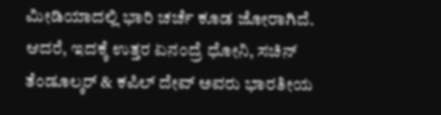ಮೀಡಿಯಾದಲ್ಲಿ ಭಾರಿ ಚರ್ಚೆ ಕೂಡ ಜೋರಾಗಿದೆ. ಆದರೆ, ಇದಕ್ಕೆ ಉತ್ತರ ಏನಂದ್ರೆ ಧೋನಿ, ಸಚಿನ್ ತೆಂಡೂಲ್ಕರ್ & ಕಪಿಲ್ ದೇವ್ ಅವರು ಭಾರತೀಯ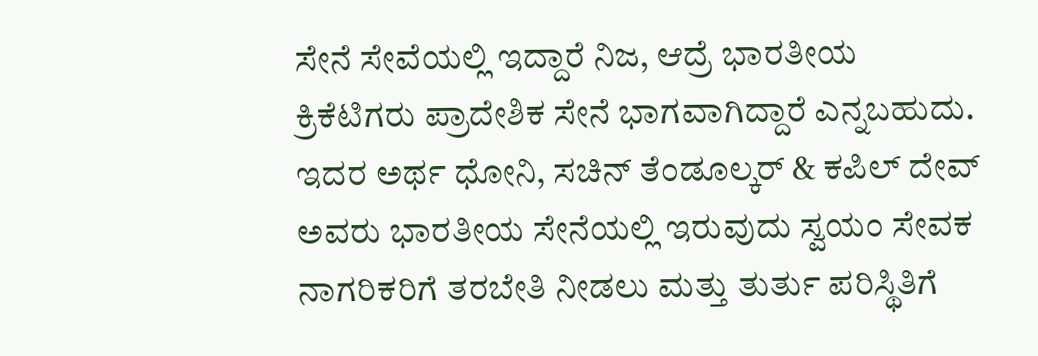ಸೇನೆ ಸೇವೆಯಲ್ಲಿ ಇದ್ದಾರೆ ನಿಜ, ಆದ್ರೆ ಭಾರತೀಯ ಕ್ರಿಕೆಟಿಗರು ಪ್ರಾದೇಶಿಕ ಸೇನೆ ಭಾಗವಾಗಿದ್ದಾರೆ ಎನ್ನಬಹುದು.
ಇದರ ಅರ್ಥ ಧೋನಿ, ಸಚಿನ್ ತೆಂಡೂಲ್ಕರ್ & ಕಪಿಲ್ ದೇವ್ ಅವರು ಭಾರತೀಯ ಸೇನೆಯಲ್ಲಿ ಇರುವುದು ಸ್ವಯಂ ಸೇವಕ ನಾಗರಿಕರಿಗೆ ತರಬೇತಿ ನೀಡಲು ಮತ್ತು ತುರ್ತು ಪರಿಸ್ಥಿತಿಗೆ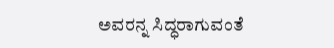ಅವರನ್ನ ಸಿದ್ಧರಾಗುವಂತೆ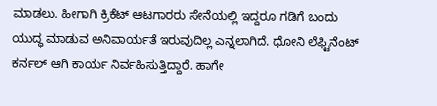ಮಾಡಲು. ಹೀಗಾಗಿ ಕ್ರಿಕೆಟ್ ಆಟಗಾರರು ಸೇನೆಯಲ್ಲಿ ಇದ್ದರೂ ಗಡಿಗೆ ಬಂದು ಯುದ್ಧ ಮಾಡುವ ಅನಿವಾರ್ಯತೆ ಇರುವುದಿಲ್ಲ ಎನ್ನಲಾಗಿದೆ. ಧೋನಿ ಲೆಫ್ಟಿನೆಂಟ್ ಕರ್ನಲ್ ಆಗಿ ಕಾರ್ಯ ನಿರ್ವಹಿಸುತ್ತಿದ್ದಾರೆ. ಹಾಗೇ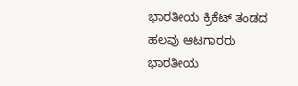ಭಾರತೀಯ ಕ್ರಿಕೆಟ್ ತಂಡದ ಹಲವು ಆಟಗಾರರು ಭಾರತೀಯ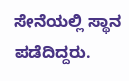ಸೇನೆಯಲ್ಲಿ ಸ್ಥಾನ ಪಡೆದಿದ್ದರು.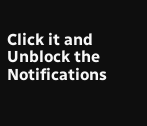Click it and Unblock the Notifications